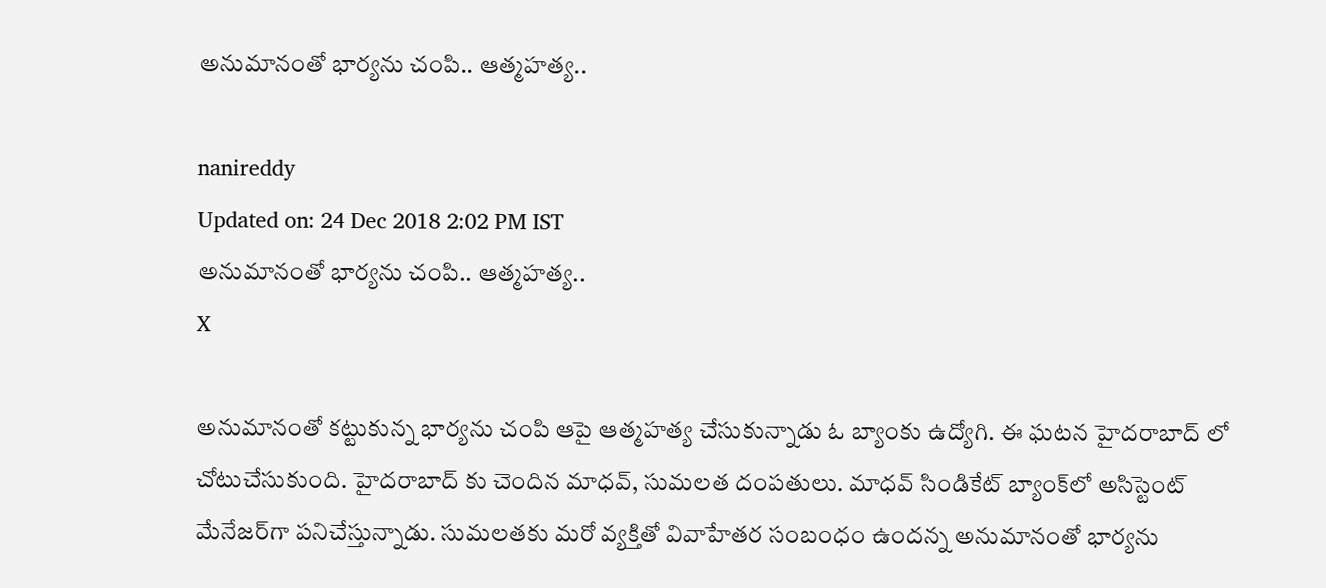అనుమానంతో భార్యను చంపి.. ఆత్మహత్య..

nanireddy
Updated on: 24 Dec 2018 2:02 PM IST
అనుమానంతో భార్యను చంపి.. ఆత్మహత్య..
X

అనుమానంతో కట్టుకున్న భార్యను చంపి ఆపై ఆత్మహత్య చేసుకున్నాడు ఓ బ్యాంకు ఉద్యోగి. ఈ ఘటన హైదరాబాద్ లో చోటుచేసుకుంది. హైదరాబాద్ కు చెందిన మాధవ్, సుమలత దంపతులు. మాధవ్ సిండికేట్ బ్యాంక్‌లో అసిస్టెంట్ మేనేజర్‌గా పనిచేస్తున్నాడు. సుమలతకు మరో వ్యక్తితో వివాహేతర సంబంధం ఉందన్న అనుమానంతో భార్యను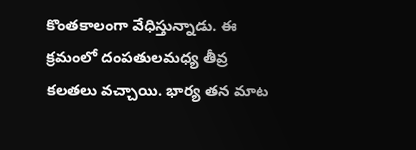కొంతకాలంగా వేధిస్తున్నాడు. ఈ క్రమంలో దంపతులమధ్య తీవ్ర కలతలు వచ్చాయి. భార్య తన మాట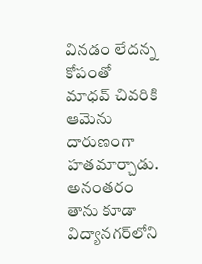వినడం లేదన్న కోపంతో మాధవ్ చివరికి ఆమెను దారుణంగా హతమార్చాడు. అనంతరం తాను కూడా విద్యానగర్‌లోని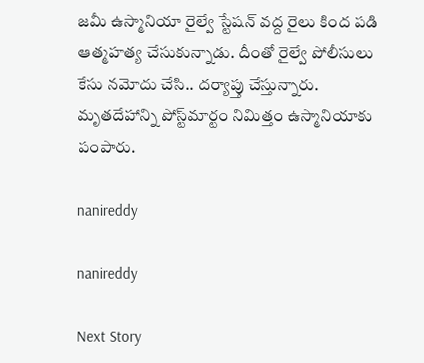జమీ ఉస్మానియా రైల్వే స్టేషన్ వద్ద రైలు కింద పడి ఆత్మహత్య చేసుకున్నాడు. దీంతో రైల్వే పోలీసులు కేసు నమోదు చేసి.. దర్యాప్తు చేస్తున్నారు. మృతదేహాన్ని పోస్ట్‌మార్టం నిమిత్తం ఉస్మానియాకు పంపారు.

nanireddy

nanireddy

Next Story